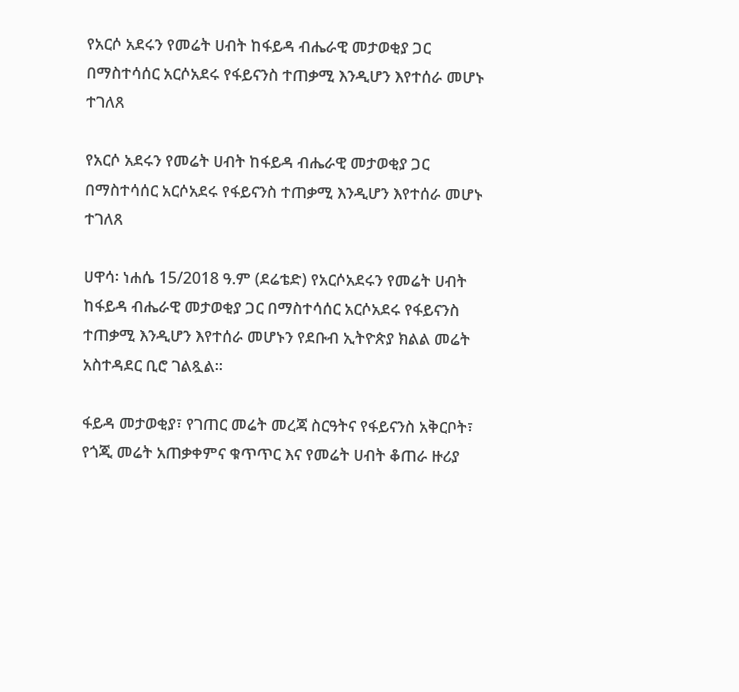የአርሶ አደሩን የመሬት ሀብት ከፋይዳ ብሔራዊ መታወቂያ ጋር በማስተሳሰር አርሶአደሩ የፋይናንስ ተጠቃሚ እንዲሆን እየተሰራ መሆኑ ተገለጸ

የአርሶ አደሩን የመሬት ሀብት ከፋይዳ ብሔራዊ መታወቂያ ጋር በማስተሳሰር አርሶአደሩ የፋይናንስ ተጠቃሚ እንዲሆን እየተሰራ መሆኑ ተገለጸ

ሀዋሳ፡ ነሐሴ 15/2018 ዓ.ም (ደሬቴድ) የአርሶአደሩን የመሬት ሀብት ከፋይዳ ብሔራዊ መታወቂያ ጋር በማስተሳሰር አርሶአደሩ የፋይናንስ ተጠቃሚ እንዲሆን እየተሰራ መሆኑን የደቡብ ኢትዮጵያ ክልል መሬት አስተዳደር ቢሮ ገልጿል፡፡

ፋይዳ መታወቂያ፣ የገጠር መሬት መረጃ ስርዓትና የፋይናንስ አቅርቦት፣ የጎጂ መሬት አጠቃቀምና ቁጥጥር እና የመሬት ሀብት ቆጠራ ዙሪያ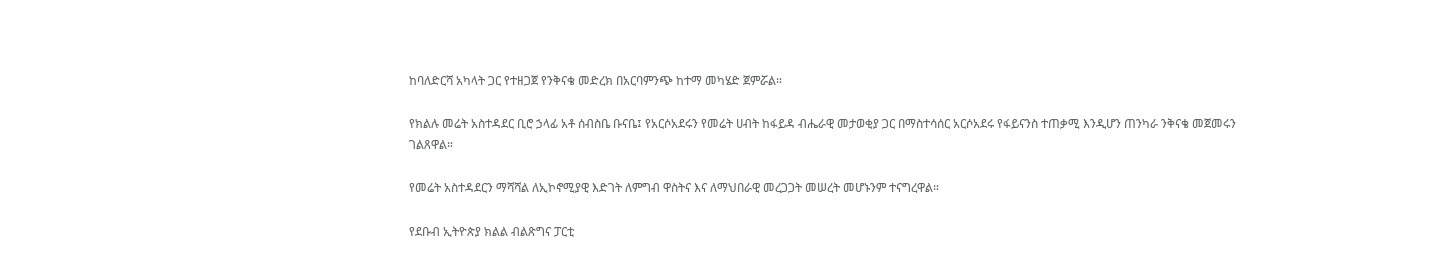ከባለድርሻ አካላት ጋር የተዘጋጀ የንቅናቄ መድረክ በአርባምንጭ ከተማ መካሄድ ጀምሯል።

የክልሉ መሬት አስተዳደር ቢሮ ኃላፊ አቶ ሰብስቤ ቡናቤ፤ የአርሶአደሩን የመሬት ሀብት ከፋይዳ ብሔራዊ መታወቂያ ጋር በማስተሳሰር አርሶአደሩ የፋይናንስ ተጠቃሚ እንዲሆን ጠንካራ ንቅናቄ መጀመሩን ገልጸዋል።

የመሬት አስተዳደርን ማሻሻል ለኢኮኖሚያዊ እድገት ለምግብ ዋስትና እና ለማህበራዊ መረጋጋት መሠረት መሆኑንም ተናግረዋል።

የደቡብ ኢትዮጵያ ክልል ብልጽግና ፓርቲ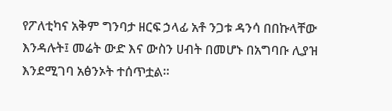የፖለቲካና አቅም ግንባታ ዘርፍ ኃላፊ አቶ ንጋቱ ዳንሳ በበኩላቸው እንዳሉት፤ መሬት ውድ እና ውስን ሀብት በመሆኑ በአግባቡ ሊያዝ እንደሚገባ አፅንኦት ተሰጥቷል።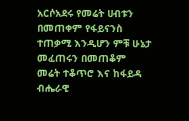አርሶአደሩ የመሬት ሀብቱን በመጠቀም የፋይናንስ ተጠቃሚ እንዲሆን ምቹ ሁኔታ መፈጠሩን በመጠቆም መሬት ተቆጥሮ እና ከፋይዳ ብሔራዊ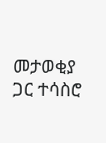መታወቂያ ጋር ተሳስሮ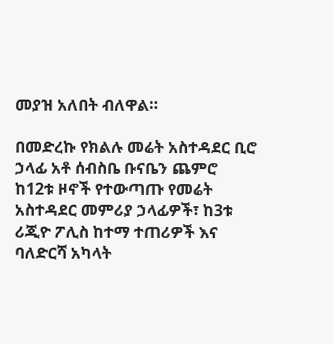መያዝ አለበት ብለዋል።

በመድረኩ የክልሉ መሬት አስተዳደር ቢሮ ኃላፊ አቶ ሰብስቤ ቡናቤን ጨምሮ ከ12ቱ ዞኖች የተውጣጡ የመሬት አስተዳደር መምሪያ ኃላፊዎች፣ ከ3ቱ ሪጂዮ ፖሊስ ከተማ ተጠሪዎች እና ባለድርሻ አካላት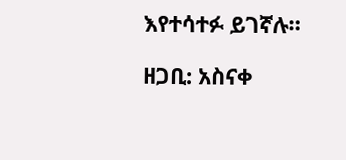እየተሳተፉ ይገኛሉ።

ዘጋቢ: አስናቀ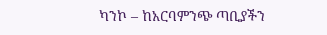ካንኮ – ከአርባምንጭ ጣቢያችን